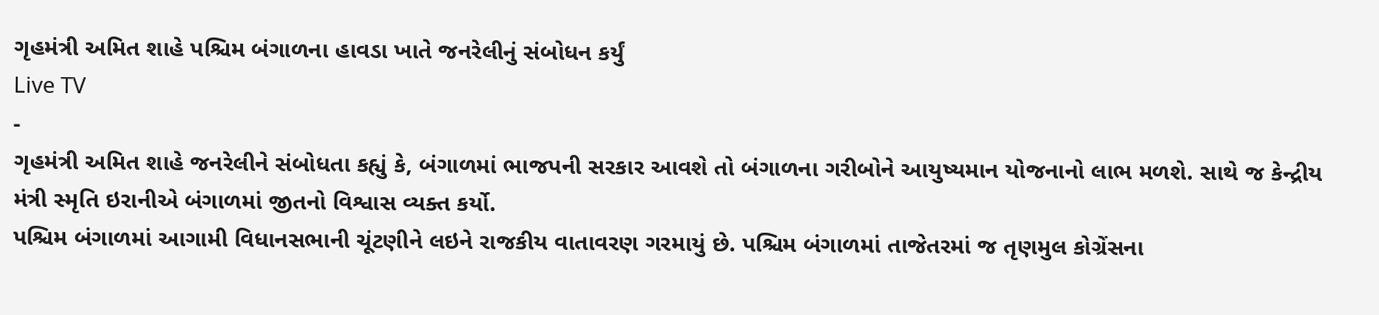ગૃહમંત્રી અમિત શાહે પશ્ચિમ બંગાળના હાવડા ખાતે જનરેલીનું સંબોધન કર્યું
Live TV
-
ગૃહમંત્રી અમિત શાહે જનરેલીને સંબોધતા કહ્યું કે, બંગાળમાં ભાજપની સરકાર આવશે તો બંગાળના ગરીબોને આયુષ્યમાન યોજનાનો લાભ મળશે. સાથે જ કેન્દ્રીય મંત્રી સ્મૃતિ ઇરાનીએ બંગાળમાં જીતનો વિશ્વાસ વ્યક્ત કર્યો.
પશ્ચિમ બંગાળમાં આગામી વિધાનસભાની ચૂંટણીને લઇને રાજકીય વાતાવરણ ગરમાયું છે. પશ્ચિમ બંગાળમાં તાજેતરમાં જ તૃણમુલ કોગ્રેંસના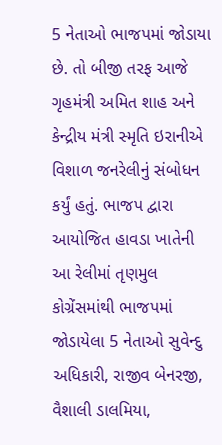5 નેતાઓ ભાજપમાં જોડાયા છે. તો બીજી તરફ આજે ગૃહમંત્રી અમિત શાહ અને કેન્દ્રીય મંત્રી સ્મૃતિ ઇરાનીએ વિશાળ જનરેલીનું સંબોધન કર્યું હતું. ભાજપ દ્વારા આયોજિત હાવડા ખાતેની આ રેલીમાં તૃણમુલ કોગ્રેંસમાંથી ભાજપમાં જોડાયેલા 5 નેતાઓ સુવેન્દુ અધિકારી, રાજીવ બેનરજી, વૈશાલી ડાલમિયા,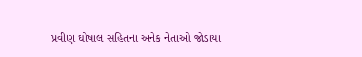પ્રવીણ ઘોષાલ સહિતના અનેક નેતાઓ જોડાયા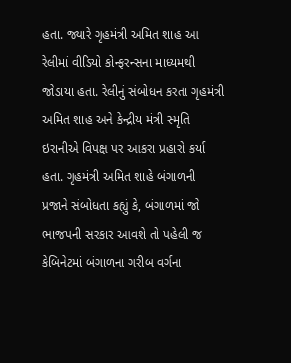હતા. જ્યારે ગૃહમંત્રી અમિત શાહ આ રેલીમાં વીડિયો કોન્ફરન્સના માધ્યમથી જોડાયા હતા. રેલીનું સંબોધન કરતા ગૃહમંત્રી અમિત શાહ અને કેન્દ્રીય મંત્રી સ્મૃતિ ઇરાનીએ વિપક્ષ પર આકરા પ્રહારો કર્યા હતા. ગૃહમંત્રી અમિત શાહે બંગાળની પ્રજાને સંબોધતા કહ્યું કે, બંગાળમાં જો ભાજપની સરકાર આવશે તો પહેલી જ કેબિનેટમાં બંગાળના ગરીબ વર્ગના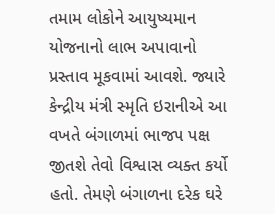તમામ લોકોને આયુષ્યમાન યોજનાનો લાભ અપાવાનો પ્રસ્તાવ મૂકવામાં આવશે. જ્યારે કેન્દ્રીય મંત્રી સ્મૃતિ ઇરાનીએ આ વખતે બંગાળમાં ભાજપ પક્ષ જીતશે તેવો વિશ્વાસ વ્યક્ત કર્યો હતો. તેમણે બંગાળના દરેક ઘરે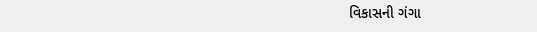વિકાસની ગંગા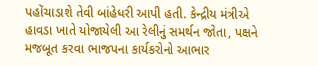પહોંચાડાશે તેવી બાંહેધરી આપી હતી. કેન્દ્રીય મંત્રીએ હાવડા ખાતે યોજાયેલી આ રેલીનું સમર્થન જોતા, પક્ષને મજબૂત કરવા ભાજપના કાર્યકરોનો આભાર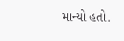માન્યો હતો.